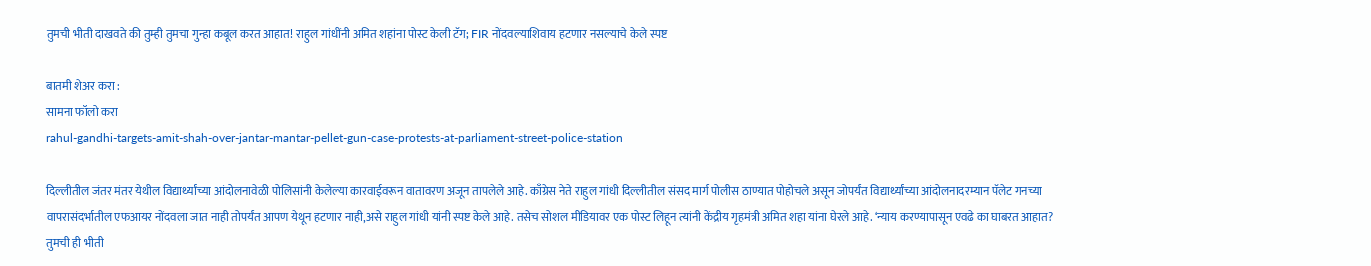तुमची भीती दाखवते की तुम्ही तुमचा गुन्हा कबूल करत आहात! राहुल गांधींनी अमित शहांना पोस्ट केली टॅग; FIR नोंदवल्याशिवाय हटणार नसल्याचे केले स्पष्ट

बातमी शेअर करा :
सामना फॉलो करा
rahul-gandhi-targets-amit-shah-over-jantar-mantar-pellet-gun-case-protests-at-parliament-street-police-station

दिल्लीतील जंतर मंतर येथील विद्यार्थ्यांच्या आंदोलनावेळी पोलिसांनी केलेल्या कारवाईवरून वातावरण अजून तापलेले आहे. काँग्रेस नेते राहुल गांधी दिल्लीतील संसद मार्ग पोलीस ठाण्यात पोहोचले असून जोपर्यंत विद्यार्थ्यांच्या आंदोलनादरम्यान पॅलेट गनच्या वापरासंदर्भातील एफआयर नोंदवला जात नाही तोपर्यंत आपण येथून हटणार नाही,असे राहुल गांधी यांनी स्पष्ट केले आहे. तसेच सोशल मीडियावर एक पोस्ट लिहून त्यांनी केंद्रीय गृहमंत्री अमित शहा यांना घेरले आहे. ‘न्याय करण्यापासून एवढे का घाबरत आहात? तुमची ही भीती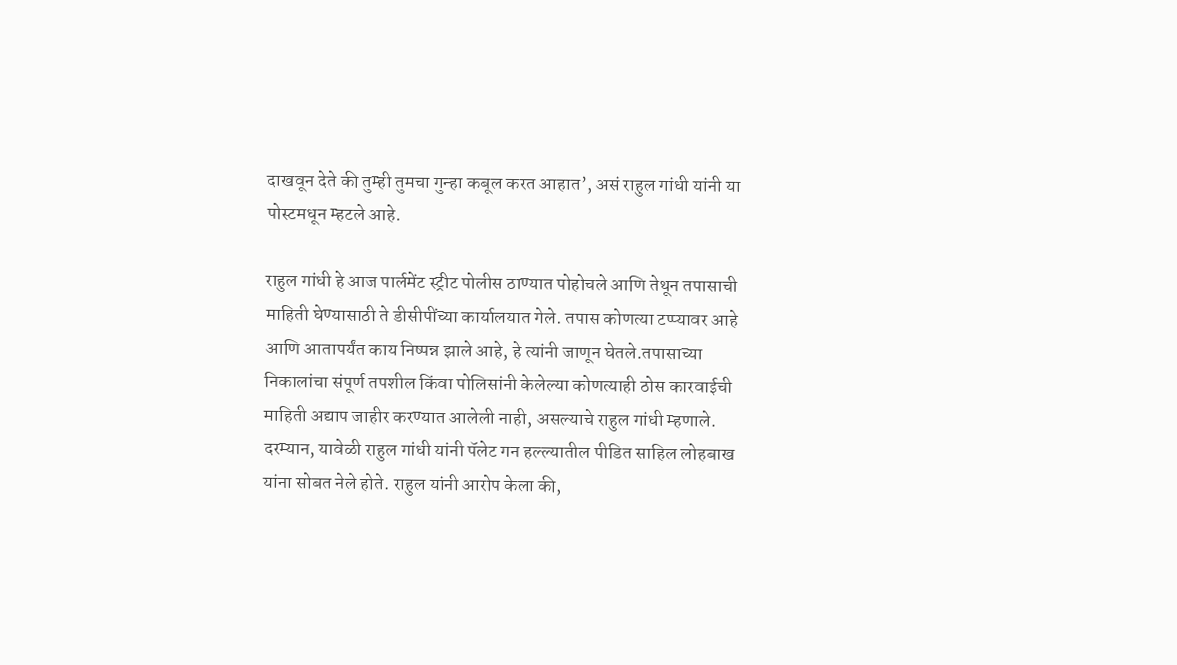दाखवून देते की तुम्ही तुमचा गुन्हा कबूल करत आहात’, असं राहुल गांधी यांनी या पोस्टमधून म्हटले आहे.

राहुल गांधी हे आज पार्लमेंट स्ट्रीट पोलीस ठाण्यात पोहोचले आणि तेथून तपासाची माहिती घेण्यासाठी ते डीसीपींच्या कार्यालयात गेले. तपास कोणत्या टप्प्यावर आहे आणि आतापर्यंत काय निष्पन्न झाले आहे, हे त्यांनी जाणून घेतले.तपासाच्या निकालांचा संपूर्ण तपशील किंवा पोलिसांनी केलेल्या कोणत्याही ठोस कारवाईची माहिती अद्याप जाहीर करण्यात आलेली नाही, असल्याचे राहुल गांधी म्हणाले. दरम्यान, यावेळी राहुल गांधी यांनी पॅलेट गन हल्ल्यातील पीडित साहिल लोहबाख यांना सोबत नेले होते. राहुल यांनी आरोप केला की,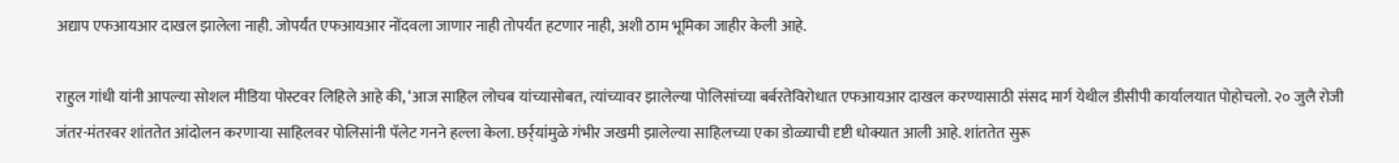अद्याप एफआयआर दाखल झालेला नाही. जोपर्यंत एफआयआर नोंदवला जाणार नाही तोपर्यंत हटणार नाही, अशी ठाम भूमिका जाहीर केली आहे.

राहुल गांधी यांनी आपल्या सोशल मीडिया पोस्टवर लिहिले आहे की, ‘आज साहिल लोचब यांच्यासोबत, त्यांच्यावर झालेल्या पोलिसांच्या बर्बरतेविरोधात एफआयआर दाखल करण्यासाठी संसद मार्ग येथील डीसीपी कार्यालयात पोहोचलो. २० जुलै रोजी जंतर-मंतरवर शांततेत आंदोलन करणाऱ्या साहिलवर पोलिसांनी पॅलेट गनने हल्ला केला. छर्र्यांमुळे गंभीर जखमी झालेल्या साहिलच्या एका डोळ्याची दृष्टी धोक्यात आली आहे. शांततेत सुरू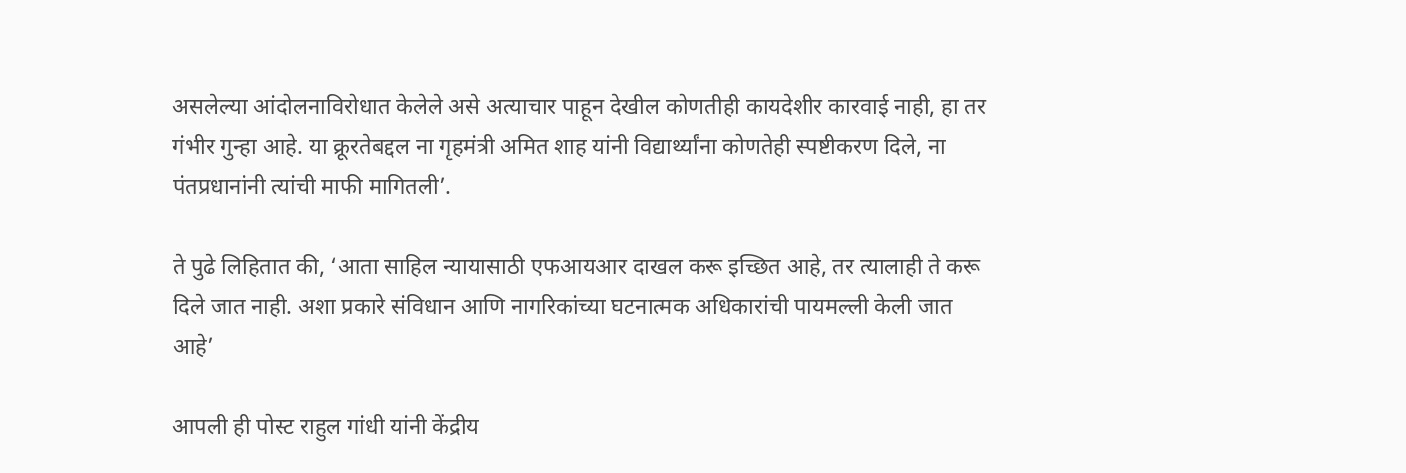असलेल्या आंदोलनाविरोधात केलेले असे अत्याचार पाहून देखील कोणतीही कायदेशीर कारवाई नाही, हा तर गंभीर गुन्हा आहे. या क्रूरतेबद्दल ना गृहमंत्री अमित शाह यांनी विद्यार्थ्यांना कोणतेही स्पष्टीकरण दिले, ना पंतप्रधानांनी त्यांची माफी मागितली’.

ते पुढे लिहितात की, ‘आता साहिल न्यायासाठी एफआयआर दाखल करू इच्छित आहे, तर त्यालाही ते करू दिले जात नाही. अशा प्रकारे संविधान आणि नागरिकांच्या घटनात्मक अधिकारांची पायमल्ली केली जात आहे’

आपली ही पोस्ट राहुल गांधी यांनी केंद्रीय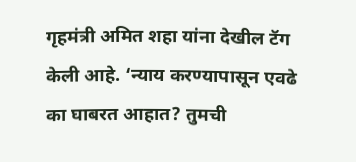गृहमंत्री अमित शहा यांना देखील टॅग केली आहे. ‘न्याय करण्यापासून एवढे का घाबरत आहात? तुमची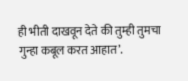ही भीती दाखवून देते की तुम्ही तुमचा गुन्हा कबूल करत आहात’.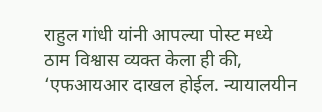राहुल गांधी यांनी आपल्या पोस्ट मध्ये ठाम विश्वास व्यक्त केला ही की, ‘एफआयआर दाखल होईल. न्यायालयीन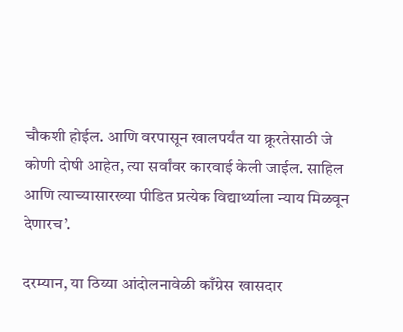चौकशी होईल. आणि वरपासून खालपर्यंत या क्रूरतेसाठी जे कोणी दोषी आहेत, त्या सर्वांवर कारवाई केली जाईल. साहिल आणि त्याच्यासारख्या पीडित प्रत्येक विद्यार्थ्याला न्याय मिळवून देणारच’.

दरम्यान, या ठिय्या आंदोलनावेळी काँग्रेस खासदार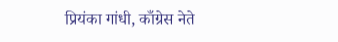प्रियंका गांधी, काँग्रेस नेते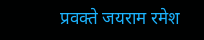प्रवक्ते जयराम रमेश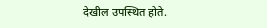देखील उपस्थित होते.